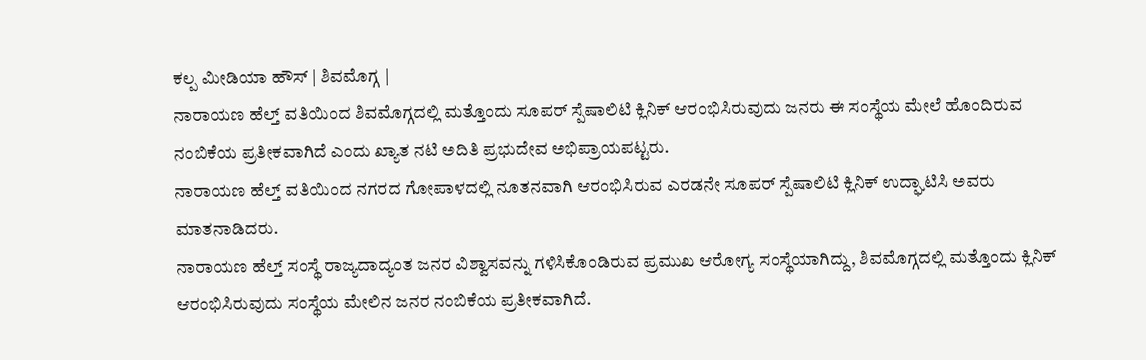ಕಲ್ಪ ಮೀಡಿಯಾ ಹೌಸ್ | ಶಿವಮೊಗ್ಗ |
ನಾರಾಯಣ ಹೆಲ್ತ್ ವತಿಯಿಂದ ಶಿವಮೊಗ್ಗದಲ್ಲಿ ಮತ್ತೊಂದು ಸೂಪರ್ ಸ್ಪೆಷಾಲಿಟಿ ಕ್ಲಿನಿಕ್ ಆರಂಭಿಸಿರುವುದು ಜನರು ಈ ಸಂಸ್ಥೆಯ ಮೇಲೆ ಹೊಂದಿರುವ ನಂಬಿಕೆಯ ಪ್ರತೀಕವಾಗಿದೆ ಎಂದು ಖ್ಯಾತ ನಟಿ ಅದಿತಿ ಪ್ರಭುದೇವ ಅಭಿಪ್ರಾಯಪಟ್ಟರು.
ನಾರಾಯಣ ಹೆಲ್ತ್ ವತಿಯಿಂದ ನಗರದ ಗೋಪಾಳದಲ್ಲಿ ನೂತನವಾಗಿ ಆರಂಭಿಸಿರುವ ಎರಡನೇ ಸೂಪರ್ ಸ್ಪೆಷಾಲಿಟಿ ಕ್ಲಿನಿಕ್ ಉದ್ಘಾಟಿಸಿ ಅವರು ಮಾತನಾಡಿದರು.
ನಾರಾಯಣ ಹೆಲ್ತ್ ಸಂಸ್ಥೆ ರಾಜ್ಯದಾದ್ಯಂತ ಜನರ ವಿಶ್ವಾಸವನ್ನು ಗಳಿಸಿಕೊಂಡಿರುವ ಪ್ರಮುಖ ಆರೋಗ್ಯ ಸಂಸ್ಥೆಯಾಗಿದ್ದು, ಶಿವಮೊಗ್ಗದಲ್ಲಿ ಮತ್ತೊಂದು ಕ್ಲಿನಿಕ್ ಆರಂಭಿಸಿರುವುದು ಸಂಸ್ಥೆಯ ಮೇಲಿನ ಜನರ ನಂಬಿಕೆಯ ಪ್ರತೀಕವಾಗಿದೆ.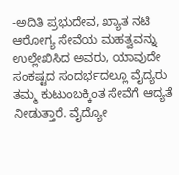-ಅದಿತಿ ಪ್ರಭುದೇವ, ಖ್ಯಾತ ನಟಿ
ಆರೋಗ್ಯ ಸೇವೆಯ ಮಹತ್ವವನ್ನು ಉಲ್ಲೇಖಿಸಿದ ಅವರು, ಯಾವುದೇ ಸಂಕಷ್ಟದ ಸಂದರ್ಭದಲ್ಲೂ ವೈದ್ಯರು ತಮ್ಮ ಕುಟುಂಬಕ್ಕಿಂತ ಸೇವೆಗೆ ಆದ್ಯತೆ ನೀಡುತ್ತಾರೆ. ವೈದ್ಯೋ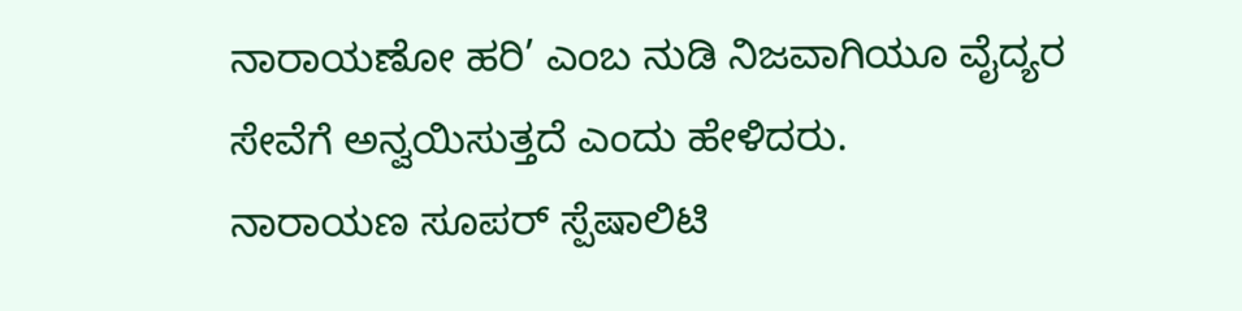ನಾರಾಯಣೋ ಹರಿ’ ಎಂಬ ನುಡಿ ನಿಜವಾಗಿಯೂ ವೈದ್ಯರ ಸೇವೆಗೆ ಅನ್ವಯಿಸುತ್ತದೆ ಎಂದು ಹೇಳಿದರು.
ನಾರಾಯಣ ಸೂಪರ್ ಸ್ಪೆಷಾಲಿಟಿ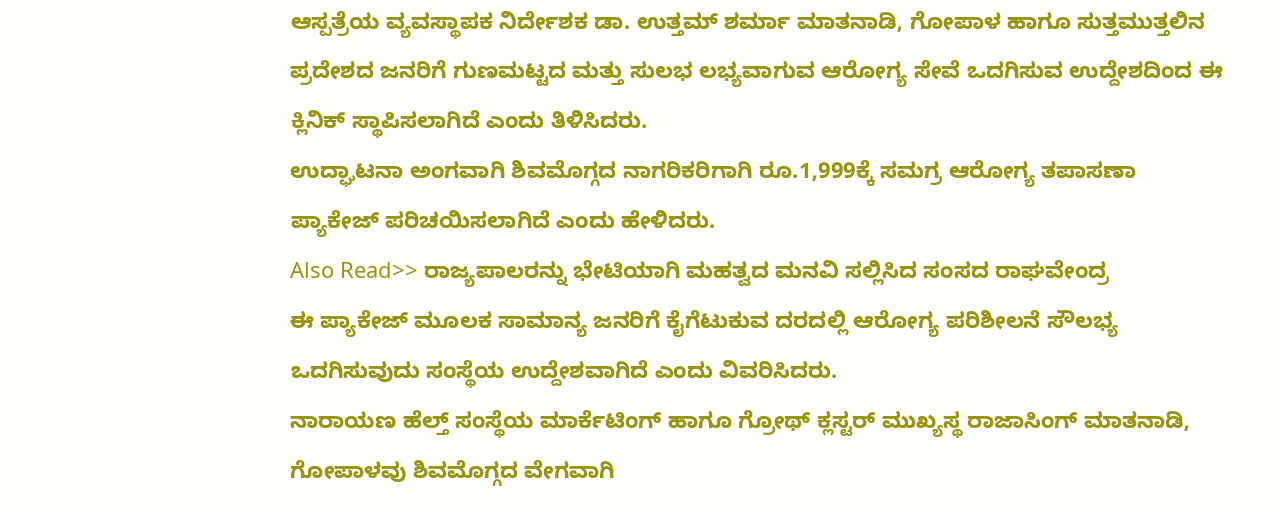ಆಸ್ಪತ್ರೆಯ ವ್ಯವಸ್ಥಾಪಕ ನಿರ್ದೇಶಕ ಡಾ. ಉತ್ತಮ್ ಶರ್ಮಾ ಮಾತನಾಡಿ, ಗೋಪಾಳ ಹಾಗೂ ಸುತ್ತಮುತ್ತಲಿನ ಪ್ರದೇಶದ ಜನರಿಗೆ ಗುಣಮಟ್ಟದ ಮತ್ತು ಸುಲಭ ಲಭ್ಯವಾಗುವ ಆರೋಗ್ಯ ಸೇವೆ ಒದಗಿಸುವ ಉದ್ದೇಶದಿಂದ ಈ ಕ್ಲಿನಿಕ್ ಸ್ಥಾಪಿಸಲಾಗಿದೆ ಎಂದು ತಿಳಿಸಿದರು.
ಉದ್ಘಾಟನಾ ಅಂಗವಾಗಿ ಶಿವಮೊಗ್ಗದ ನಾಗರಿಕರಿಗಾಗಿ ರೂ.1,999ಕ್ಕೆ ಸಮಗ್ರ ಆರೋಗ್ಯ ತಪಾಸಣಾ ಪ್ಯಾಕೇಜ್ ಪರಿಚಯಿಸಲಾಗಿದೆ ಎಂದು ಹೇಳಿದರು.
Also Read>> ರಾಜ್ಯಪಾಲರನ್ನು ಭೇಟಿಯಾಗಿ ಮಹತ್ವದ ಮನವಿ ಸಲ್ಲಿಸಿದ ಸಂಸದ ರಾಘವೇಂದ್ರ
ಈ ಪ್ಯಾಕೇಜ್ ಮೂಲಕ ಸಾಮಾನ್ಯ ಜನರಿಗೆ ಕೈಗೆಟುಕುವ ದರದಲ್ಲಿ ಆರೋಗ್ಯ ಪರಿಶೀಲನೆ ಸೌಲಭ್ಯ ಒದಗಿಸುವುದು ಸಂಸ್ಥೆಯ ಉದ್ದೇಶವಾಗಿದೆ ಎಂದು ವಿವರಿಸಿದರು.
ನಾರಾಯಣ ಹೆಲ್ತ್ ಸಂಸ್ಥೆಯ ಮಾರ್ಕೆಟಿಂಗ್ ಹಾಗೂ ಗ್ರೋಥ್ ಕ್ಲಸ್ಟರ್ ಮುಖ್ಯಸ್ಥ ರಾಜಾಸಿಂಗ್ ಮಾತನಾಡಿ, ಗೋಪಾಳವು ಶಿವಮೊಗ್ಗದ ವೇಗವಾಗಿ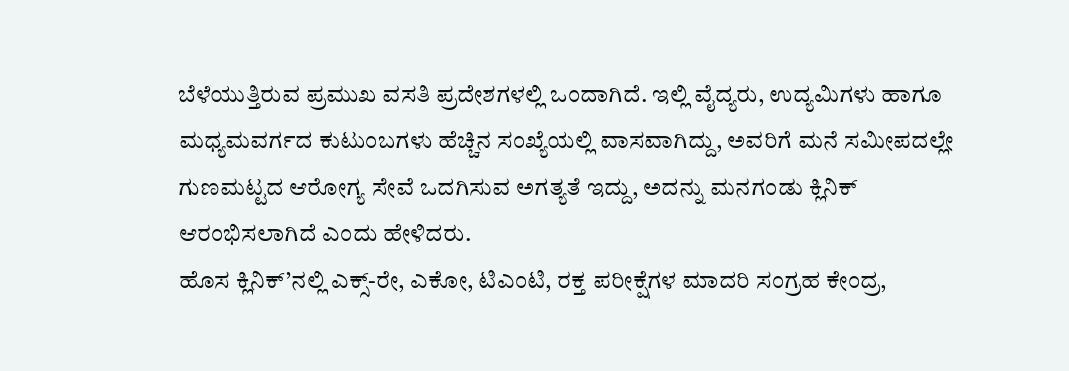ಬೆಳೆಯುತ್ತಿರುವ ಪ್ರಮುಖ ವಸತಿ ಪ್ರದೇಶಗಳಲ್ಲಿ ಒಂದಾಗಿದೆ. ಇಲ್ಲಿ ವೈದ್ಯರು, ಉದ್ಯಮಿಗಳು ಹಾಗೂ ಮಧ್ಯಮವರ್ಗದ ಕುಟುಂಬಗಳು ಹೆಚ್ಚಿನ ಸಂಖ್ಯೆಯಲ್ಲಿ ವಾಸವಾಗಿದ್ದು, ಅವರಿಗೆ ಮನೆ ಸಮೀಪದಲ್ಲೇ ಗುಣಮಟ್ಟದ ಆರೋಗ್ಯ ಸೇವೆ ಒದಗಿಸುವ ಅಗತ್ಯತೆ ಇದ್ದು, ಅದನ್ನು ಮನಗಂಡು ಕ್ಲಿನಿಕ್ ಆರಂಭಿಸಲಾಗಿದೆ ಎಂದು ಹೇಳಿದರು.
ಹೊಸ ಕ್ಲಿನಿಕ್’ನಲ್ಲಿ ಎಕ್ಸ್-ರೇ, ಎಕೋ, ಟಿಎಂಟಿ, ರಕ್ತ ಪರೀಕ್ಷೆಗಳ ಮಾದರಿ ಸಂಗ್ರಹ ಕೇಂದ್ರ,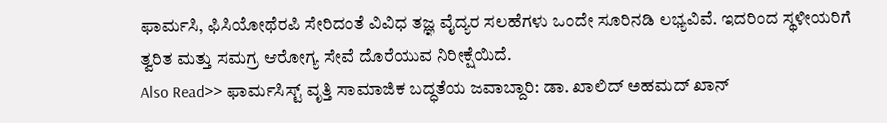ಫಾರ್ಮಸಿ, ಫಿಸಿಯೋಥೆರಪಿ ಸೇರಿದಂತೆ ವಿವಿಧ ತಜ್ಞ ವೈದ್ಯರ ಸಲಹೆಗಳು ಒಂದೇ ಸೂರಿನಡಿ ಲಭ್ಯವಿವೆ. ಇದರಿಂದ ಸ್ಥಳೀಯರಿಗೆ ತ್ವರಿತ ಮತ್ತು ಸಮಗ್ರ ಆರೋಗ್ಯ ಸೇವೆ ದೊರೆಯುವ ನಿರೀಕ್ಷೆಯಿದೆ.
Also Read>> ಫಾರ್ಮಸಿಸ್ಟ್ ವೃತ್ತಿ ಸಾಮಾಜಿಕ ಬದ್ಧತೆಯ ಜವಾಬ್ದಾರಿ: ಡಾ. ಖಾಲಿದ್ ಅಹಮದ್ ಖಾನ್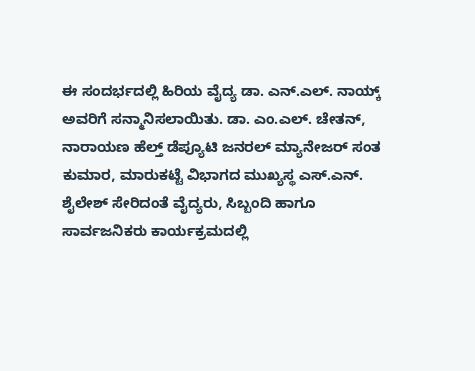ಈ ಸಂದರ್ಭದಲ್ಲಿ ಹಿರಿಯ ವೈದ್ಯ ಡಾ. ಎನ್.ಎಲ್. ನಾಯ್ಕ್ ಅವರಿಗೆ ಸನ್ಮಾನಿಸಲಾಯಿತು. ಡಾ. ಎಂ.ಎಲ್. ಚೇತನ್, ನಾರಾಯಣ ಹೆಲ್ತ್ ಡೆಪ್ಯೂಟಿ ಜನರಲ್ ಮ್ಯಾನೇಜರ್ ಸಂತ ಕುಮಾರ, ಮಾರುಕಟ್ಟೆ ವಿಭಾಗದ ಮುಖ್ಯಸ್ಥ ಎಸ್.ಎನ್. ಶೈಲೇಶ್ ಸೇರಿದಂತೆ ವೈದ್ಯರು, ಸಿಬ್ಬಂದಿ ಹಾಗೂ ಸಾರ್ವಜನಿಕರು ಕಾರ್ಯಕ್ರಮದಲ್ಲಿ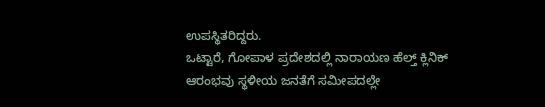ಉಪಸ್ಥಿತರಿದ್ದರು.
ಒಟ್ಟಾರೆ, ಗೋಪಾಳ ಪ್ರದೇಶದಲ್ಲಿ ನಾರಾಯಣ ಹೆಲ್ತ್ ಕ್ಲಿನಿಕ್ ಆರಂಭವು ಸ್ಥಳೀಯ ಜನತೆಗೆ ಸಮೀಪದಲ್ಲೇ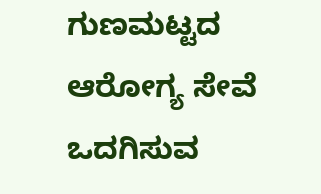ಗುಣಮಟ್ಟದ ಆರೋಗ್ಯ ಸೇವೆ ಒದಗಿಸುವ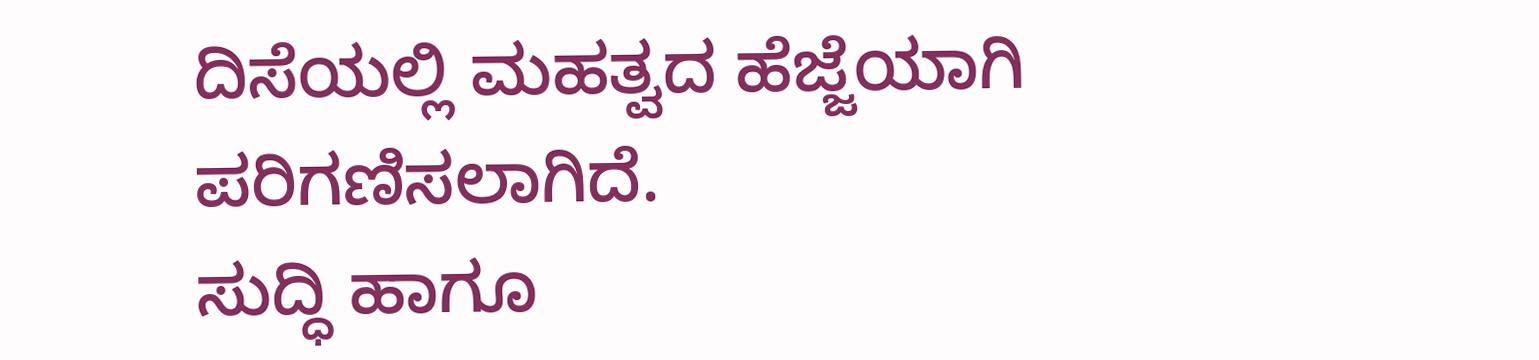ದಿಸೆಯಲ್ಲಿ ಮಹತ್ವದ ಹೆಜ್ಜೆಯಾಗಿ ಪರಿಗಣಿಸಲಾಗಿದೆ.
ಸುದ್ಧಿ ಹಾಗೂ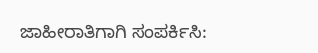ಜಾಹೀರಾತಿಗಾಗಿ ಸಂಪರ್ಕಿಸಿ: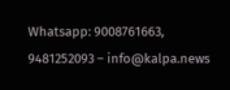Whatsapp: 9008761663, 9481252093 – info@kalpa.news